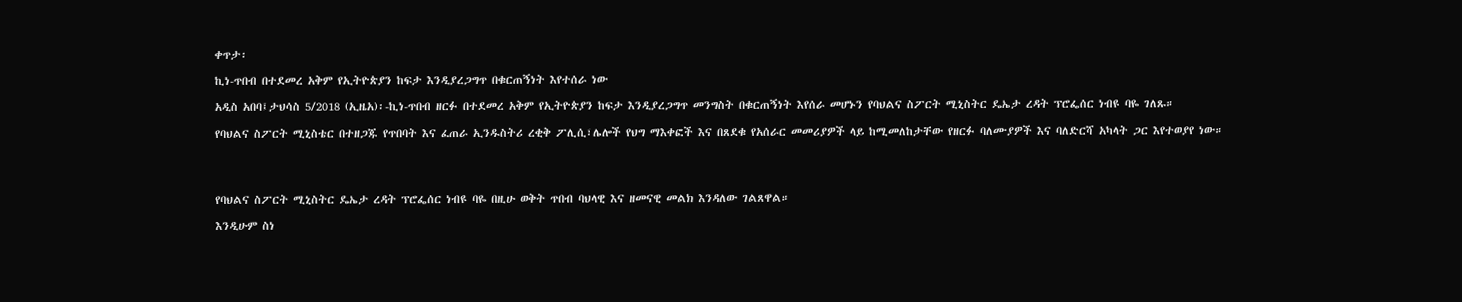ቀጥታ፡

ኪነ-ጥበብ በተደመረ አቅም የኢትዮጵያን ከፍታ እንዲያረጋግጥ በቁርጠኝነት እየተሰራ ነው

አዲስ አበባ፤ታህሳስ 5/2018 (ኢዜአ)፡-ኪነ-ጥበብ ዘርፉ በተደመረ አቅም የኢትዮጵያን ከፍታ እንዲያረጋግጥ መንግስት በቁርጠኝነት እየሰራ መሆኑን የባህልና ስፖርት ሚኒስትር ዴኤታ ረዳት ፕሮፌሰር ነብዩ ባዬ ገለጹ።

የባህልና ስፖርት ሚኒስቴር በተዘጋጁ የጥበባት እና ፈጠራ ኢንዱስትሪ ረቂቅ ፖሊሲ፣ሌሎች የህግ ማእቀፎች እና በጸደቁ የአሰራር መመሪያዎች ላይ ከሚመለከታቸው የዘርፉ ባለሙያዎች እና ባለድርሻ አካላት ጋር እየተወያየ ነው።




የባህልና ስፖርት ሚኒስትር ዴኤታ ረዳት ፕሮፌሰር ነብዩ ባዬ በዚሁ ወቅት ጥበብ ባህላዊ እና ዘመናዊ መልክ እንዳለው ገልጸዋል።

እንዲሁም ስነ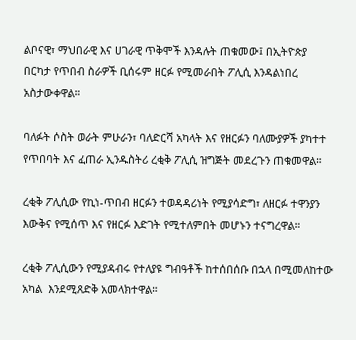ልቦናዊ፣ ማህበራዊ እና ሀገራዊ ጥቅሞች እንዳሉት ጠቁመው፤ በኢትዮጵያ በርካታ የጥበብ ስራዎች ቢሰሩም ዘርፉ የሚመራበት ፖሊሲ እንዳልነበረ አስታውቀዋል።

ባለፉት ሶስት ወራት ምሁራን፣ ባለድርሻ አካላት እና የዘርፉን ባለሙያዎች ያካተተ የጥበባት እና ፈጠራ ኢንዱስትሪ ረቂቅ ፖሊሲ ዝግጅት መደረጉን ጠቁመዋል።

ረቂቅ ፖሊሲው የኪነ-ጥበብ ዘርፉን ተወዳዳሪነት የሚያሳድግ፣ ለዘርፉ ተዋንያን እውቅና የሚሰጥ እና የዘርፉ እድገት የሚተለምበት መሆኑን ተናግረዋል።

ረቂቅ ፖሊሲውን የሚያዳብሩ የተለያዩ ግብዓቶች ከተሰበሰቡ በኋላ በሚመለከተው አካል  እንደሚጸድቅ አመላክተዋል።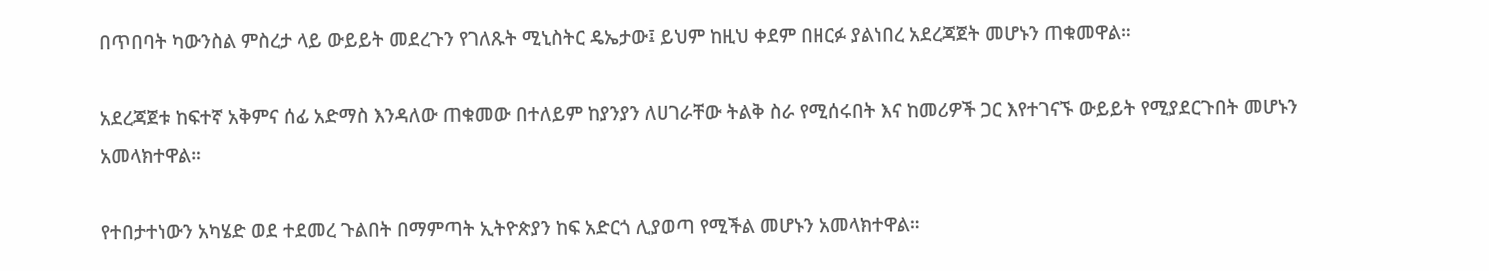በጥበባት ካውንስል ምስረታ ላይ ውይይት መደረጉን የገለጹት ሚኒስትር ዴኤታው፤ ይህም ከዚህ ቀደም በዘርፉ ያልነበረ አደረጃጀት መሆኑን ጠቁመዋል።

አደረጃጀቱ ከፍተኛ አቅምና ሰፊ አድማስ እንዳለው ጠቁመው በተለይም ከያንያን ለሀገራቸው ትልቅ ስራ የሚሰሩበት እና ከመሪዎች ጋር እየተገናኙ ውይይት የሚያደርጉበት መሆኑን አመላክተዋል።

የተበታተነውን አካሄድ ወደ ተደመረ ጉልበት በማምጣት ኢትዮጵያን ከፍ አድርጎ ሊያወጣ የሚችል መሆኑን አመላክተዋል።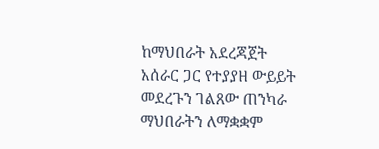ከማህበራት አደረጃጀት አሰራር ጋር የተያያዘ ውይይት መደረጉን ገልጸው ጠንካራ ማህበራትን ለማቋቋም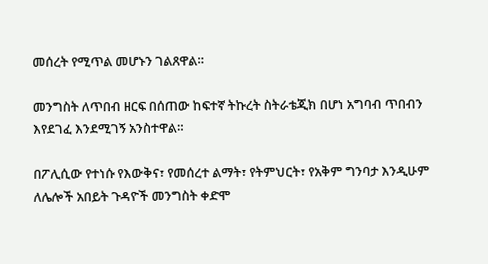መሰረት የሚጥል መሆኑን ገልጸዋል።

መንግስት ለጥበብ ዘርፍ በሰጠው ከፍተኛ ትኩረት ስትራቴጂክ በሆነ አግባብ ጥበብን እየደገፈ እንደሚገኝ አንስተዋል።

በፖሊሲው የተነሱ የእውቅና፣ የመሰረተ ልማት፣ የትምህርት፣ የአቅም ግንባታ እንዲሁም ለሌሎች አበይት ጉዳዮች መንግስት ቀድሞ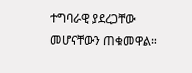ተግባራዊ ያደረጋቸው መሆናቸውን ጠቁመዋል።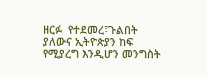ዘርፉ  የተደመረ፣ጉልበት ያለውና ኢትዮጵያን ከፍ የሚያረግ እንዲሆን መንግስት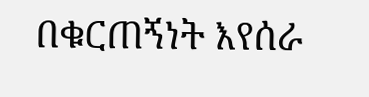በቁርጠኝነት እየሰራ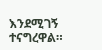እንደሚገኝ ተናግረዋል።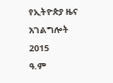የኢትዮጵያ ዜና አገልግሎት
2015
ዓ.ም